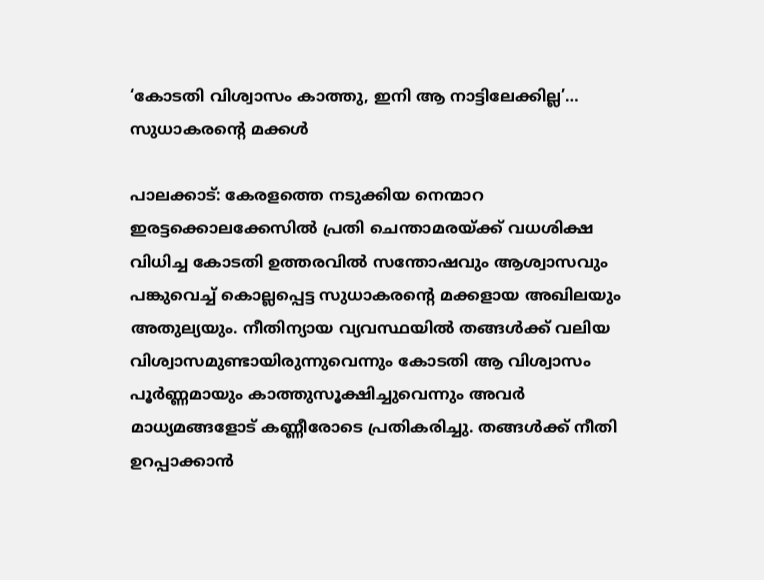‘കോടതി വിശ്വാസം കാത്തു, ഇനി ആ നാട്ടിലേക്കില്ല’… സുധാകരന്റെ മക്കൾ

പാലക്കാട്: കേരളത്തെ നടുക്കിയ നെന്മാറ ഇരട്ടക്കൊലക്കേസിൽ പ്രതി ചെന്താമരയ്ക്ക് വധശിക്ഷ വിധിച്ച കോടതി ഉത്തരവിൽ സന്തോഷവും ആശ്വാസവും പങ്കുവെച്ച് കൊല്ലപ്പെട്ട സുധാകരന്റെ മക്കളായ അഖിലയും അതുല്യയും. നീതിന്യായ വ്യവസ്ഥയിൽ തങ്ങൾക്ക് വലിയ വിശ്വാസമുണ്ടായിരുന്നുവെന്നും കോടതി ആ വിശ്വാസം പൂർണ്ണമായും കാത്തുസൂക്ഷിച്ചുവെന്നും അവർ മാധ്യമങ്ങളോട് കണ്ണീരോടെ പ്രതികരിച്ചു. തങ്ങൾക്ക് നീതി ഉറപ്പാക്കാൻ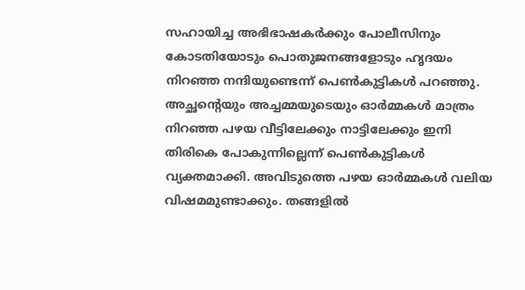സഹായിച്ച അഭിഭാഷകർക്കും പോലീസിനും കോടതിയോടും പൊതുജനങ്ങളോടും ഹൃദയം നിറഞ്ഞ നന്ദിയുണ്ടെന്ന് പെൺകുട്ടികൾ പറഞ്ഞു.
അച്ഛന്റെയും അച്ചമ്മയുടെയും ഓർമ്മകൾ മാത്രം നിറഞ്ഞ പഴയ വീട്ടിലേക്കും നാട്ടിലേക്കും ഇനി തിരികെ പോകുന്നില്ലെന്ന് പെൺകുട്ടികൾ വ്യക്തമാക്കി. അവിടുത്തെ പഴയ ഓർമ്മകൾ വലിയ വിഷമമുണ്ടാക്കും. തങ്ങളിൽ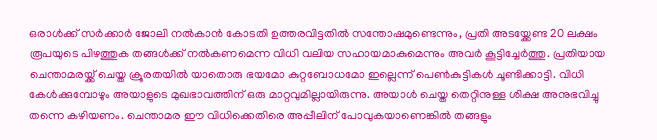ഒരാൾക്ക് സർക്കാർ ജോലി നൽകാൻ കോടതി ഉത്തരവിട്ടതിൽ സന്തോഷമുണ്ടെന്നും, പ്രതി അടയ്ക്കേണ്ട 20 ലക്ഷം രൂപയുടെ പിഴത്തുക തങ്ങൾക്ക് നൽകണമെന്ന വിധി വലിയ സഹായമാകുമെന്നും അവർ കൂട്ടിച്ചേർത്തു. പ്രതിയായ ചെന്താമരയ്ക്ക് ചെയ്ത ക്രൂരതയിൽ യാതൊരു ഭയമോ കുറ്റബോധമോ ഇല്ലെന്ന് പെൺകുട്ടികൾ ചൂണ്ടിക്കാട്ടി. വിധി കേൾക്കുമ്പോഴും അയാളുടെ മുഖഭാവത്തിന് ഒരു മാറ്റവുമില്ലായിരുന്നു. അയാൾ ചെയ്ത തെറ്റിനുള്ള ശിക്ഷ അനുഭവിച്ചു തന്നെ കഴിയണം. ചെന്താമര ഈ വിധിക്കെതിരെ അപ്പീലിന് പോവുകയാണെങ്കിൽ തങ്ങളും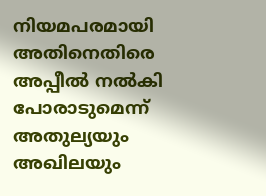നിയമപരമായി അതിനെതിരെ അപ്പീൽ നൽകി പോരാടുമെന്ന് അതുല്യയും അഖിലയും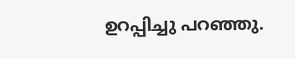ഉറപ്പിച്ചു പറഞ്ഞു.